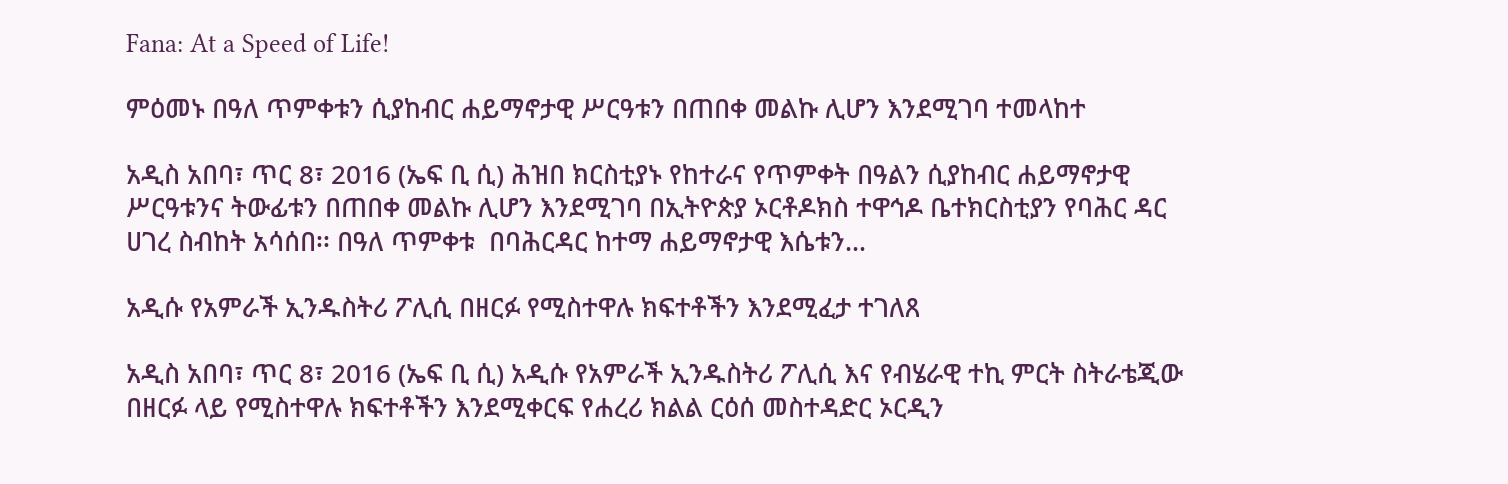Fana: At a Speed of Life!

ምዕመኑ በዓለ ጥምቀቱን ሲያከብር ሐይማኖታዊ ሥርዓቱን በጠበቀ መልኩ ሊሆን እንደሚገባ ተመላከተ

አዲስ አበባ፣ ጥር 8፣ 2016 (ኤፍ ቢ ሲ) ሕዝበ ክርስቲያኑ የከተራና የጥምቀት በዓልን ሲያከብር ሐይማኖታዊ ሥርዓቱንና ትውፊቱን በጠበቀ መልኩ ሊሆን እንደሚገባ በኢትዮጵያ ኦርቶዶክስ ተዋኅዶ ቤተክርስቲያን የባሕር ዳር ሀገረ ስብከት አሳሰበ፡፡ በዓለ ጥምቀቱ  በባሕርዳር ከተማ ሐይማኖታዊ እሴቱን…

አዲሱ የአምራች ኢንዱስትሪ ፖሊሲ በዘርፉ የሚስተዋሉ ክፍተቶችን እንደሚፈታ ተገለጸ

አዲስ አበባ፣ ጥር 8፣ 2016 (ኤፍ ቢ ሲ) አዲሱ የአምራች ኢንዱስትሪ ፖሊሲ እና የብሄራዊ ተኪ ምርት ስትራቴጂው በዘርፉ ላይ የሚስተዋሉ ክፍተቶችን እንደሚቀርፍ የሐረሪ ክልል ርዕሰ መስተዳድር ኦርዲን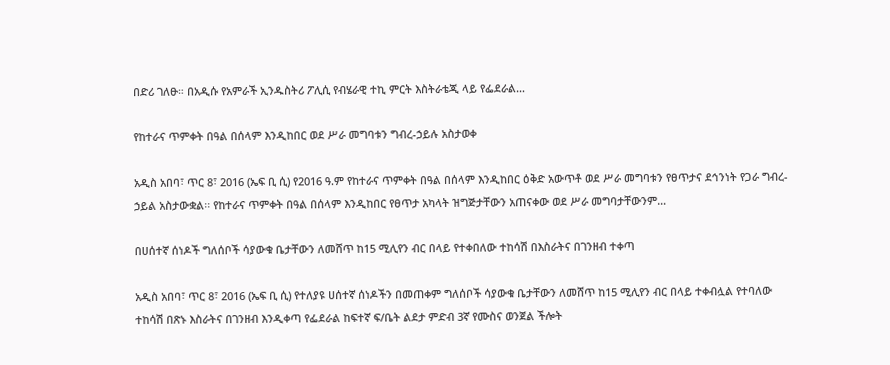በድሪ ገለፁ። በአዲሱ የአምራች ኢንዱስትሪ ፖሊሲ የብሄራዊ ተኪ ምርት እስትራቴጂ ላይ የፌደራል…

የከተራና ጥምቀት በዓል በሰላም እንዲከበር ወደ ሥራ መግባቱን ግብረ-ኃይሉ አስታወቀ

አዲስ አበባ፣ ጥር 8፣ 2016 (ኤፍ ቢ ሲ) የ2016 ዓ.ም የከተራና ጥምቀት በዓል በሰላም እንዲከበር ዕቅድ አውጥቶ ወደ ሥራ መግባቱን የፀጥታና ደኅንነት የጋራ ግብረ-ኃይል አስታውቋል፡፡ የከተራና ጥምቀት በዓል በሰላም እንዲከበር የፀጥታ አካላት ዝግጅታቸውን አጠናቀው ወደ ሥራ መግባታቸውንም…

በሀሰተኛ ሰነዶች ግለሰቦች ሳያውቁ ቤታቸውን ለመሸጥ ከ15 ሚሊየን ብር በላይ የተቀበለው ተከሳሽ በእስራትና በገንዘብ ተቀጣ

አዲስ አበባ፣ ጥር 8፣ 2016 (ኤፍ ቢ ሲ) የተለያዩ ሀሰተኛ ሰነዶችን በመጠቀም ግለሰቦች ሳያውቁ ቤታቸውን ለመሸጥ ከ15 ሚሊየን ብር በላይ ተቀብሏል የተባለው ተከሳሽ በጽኑ እስራትና በገንዘብ እንዲቀጣ የፌደራል ከፍተኛ ፍ/ቤት ልደታ ምድብ 3ኛ የሙስና ወንጀል ችሎት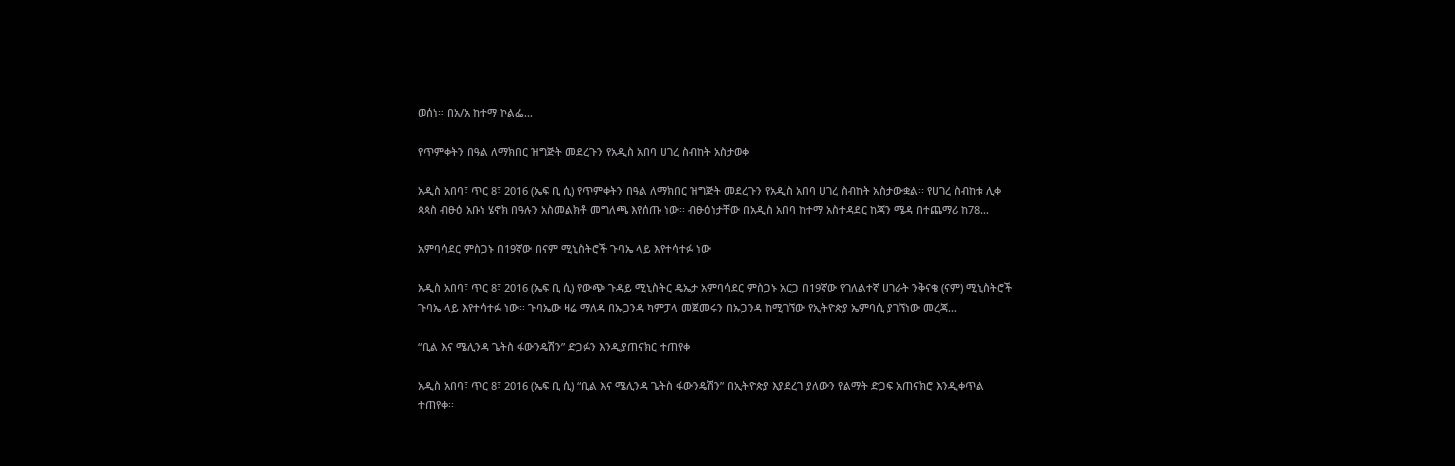ወሰነ። በአ/አ ከተማ ኮልፌ…

የጥምቀትን በዓል ለማክበር ዝግጅት መደረጉን የአዲስ አበባ ሀገረ ስብከት አስታወቀ

አዲስ አበባ፣ ጥር 8፣ 2016 (ኤፍ ቢ ሲ) የጥምቀትን በዓል ለማክበር ዝግጅት መደረጉን የአዲስ አበባ ሀገረ ስብከት አስታውቋል፡፡ የሀገረ ስብከቱ ሊቀ ጳጳስ ብፁዕ አቡነ ሄኖክ በዓሉን አስመልክቶ መግለጫ እየሰጡ ነው፡፡ ብፁዕነታቸው በአዲስ አበባ ከተማ አስተዳደር ከጃን ሜዳ በተጨማሪ ከ78…

አምባሳደር ምስጋኑ በ19ኛው በናም ሚኒስትሮች ጉባኤ ላይ እየተሳተፉ ነው

አዲስ አበባ፣ ጥር 8፣ 2016 (ኤፍ ቢ ሲ) የውጭ ጉዳይ ሚኒስትር ዴኤታ አምባሳደር ምስጋኑ አርጋ በ19ኛው የገለልተኛ ሀገራት ንቅናቄ (ናም) ሚኒስትሮች ጉባኤ ላይ እየተሳተፉ ነው፡፡ ጉባኤው ዛሬ ማለዳ በኡጋንዳ ካምፓላ መጀመሩን በኡጋንዳ ከሚገኘው የኢትዮጵያ ኤምባሲ ያገኘነው መረጃ…

“ቢል እና ሜሊንዳ ጌትስ ፋውንዴሽን” ድጋፉን እንዲያጠናክር ተጠየቀ

አዲስ አበባ፣ ጥር 8፣ 2016 (ኤፍ ቢ ሲ) “ቢል እና ሜሊንዳ ጌትስ ፋውንዴሽን” በኢትዮጵያ እያደረገ ያለውን የልማት ድጋፍ አጠናክሮ እንዲቀጥል ተጠየቀ፡፡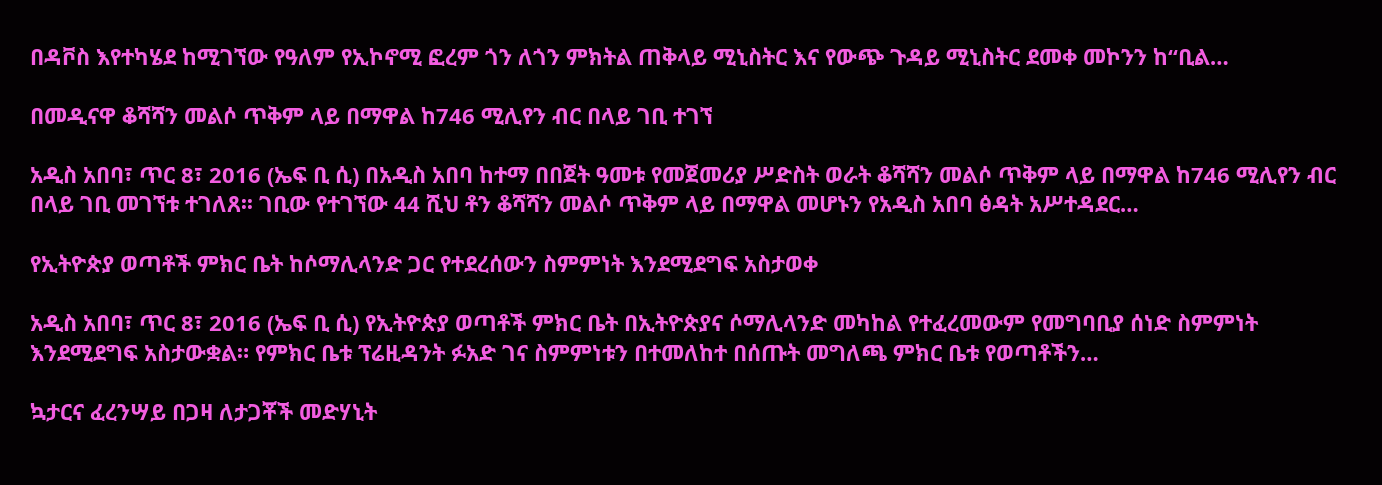በዳቮስ እየተካሄደ ከሚገኘው የዓለም የኢኮኖሚ ፎረም ጎን ለጎን ምክትል ጠቅላይ ሚኒስትር እና የውጭ ጉዳይ ሚኒስትር ደመቀ መኮንን ከ“ቢል…

በመዲናዋ ቆሻሻን መልሶ ጥቅም ላይ በማዋል ከ746 ሚሊየን ብር በላይ ገቢ ተገኘ

አዲስ አበባ፣ ጥር 8፣ 2016 (ኤፍ ቢ ሲ) በአዲስ አበባ ከተማ በበጀት ዓመቱ የመጀመሪያ ሥድስት ወራት ቆሻሻን መልሶ ጥቅም ላይ በማዋል ከ746 ሚሊየን ብር በላይ ገቢ መገኘቱ ተገለጸ፡፡ ገቢው የተገኘው 44 ሺህ ቶን ቆሻሻን መልሶ ጥቅም ላይ በማዋል መሆኑን የአዲስ አበባ ፅዳት አሥተዳደር…

የኢትዮጵያ ወጣቶች ምክር ቤት ከሶማሊላንድ ጋር የተደረሰውን ስምምነት እንደሚደግፍ አስታወቀ

አዲስ አበባ፣ ጥር 8፣ 2016 (ኤፍ ቢ ሲ) የኢትዮጵያ ወጣቶች ምክር ቤት በኢትዮጵያና ሶማሊላንድ መካከል የተፈረመውም የመግባቢያ ሰነድ ስምምነት እንደሚደግፍ አስታውቋል። የምክር ቤቱ ፕሬዚዳንት ፉአድ ገና ስምምነቱን በተመለከተ በሰጡት መግለጫ ምክር ቤቱ የወጣቶችን…

ኳታርና ፈረንሣይ በጋዛ ለታጋቾች መድሃኒት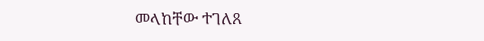መላከቸው ተገለጸ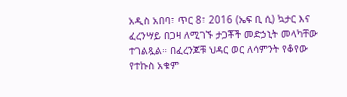አዲስ አበባ፣ ጥር 8፣ 2016 (ኤፍ ቢ ሲ) ኳታር እና ፈረንሣይ በጋዛ ለሚገኙ ታጋቾች መድኃኒት መላካቸው ተገልጿል። በፈረንጆቹ ህዳር ወር ለሳምንት የቆየው የተኩስ አቁም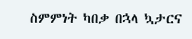ስምምነት ካበቃ በኋላ ኳታርና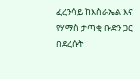ፈረንሳይ ከእስራኤል እና የሃማስ ታጣቂ ቡድን ጋር በደረሱት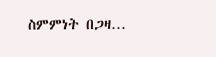ስምምነት በጋዛ…